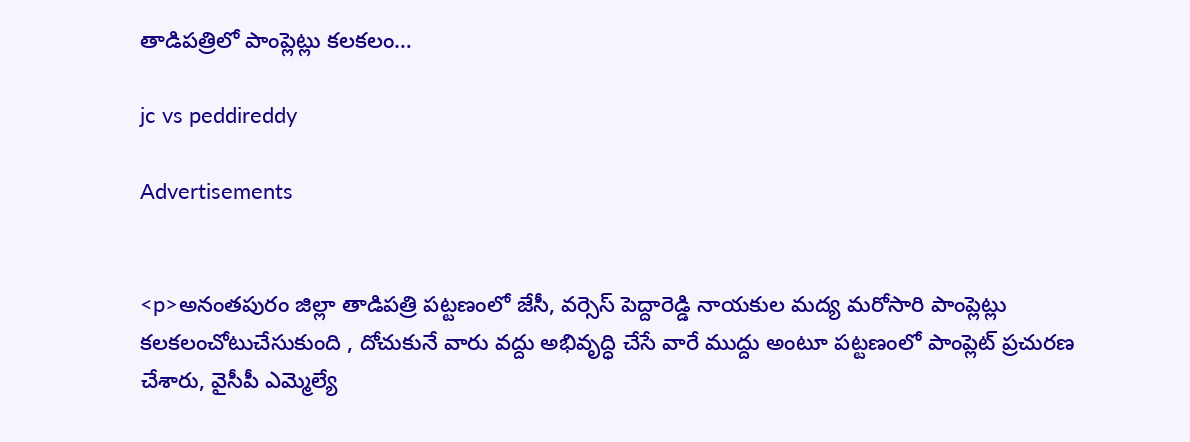తాడిపత్రిలో పాంప్లెట్లు కలకలం…

jc vs peddireddy

Advertisements


<p>అనంతపురం జిల్లా తాడిపత్రి పట్టణంలో జేసీ, వర్సెస్ పెద్దారెడ్డి నాయకుల మద్య మరోసారి పాంప్లెట్లు కలకలంచోటుచేసుకుంది , దోచుకునే వారు వద్దు అభివృద్ధి చేసే వారే ముద్దు అంటూ పట్టణంలో పాంప్లెట్ ప్రచురణ చేశారు, వైసీపీ ఎమ్మెల్యే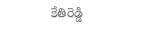కేతిరెడ్డి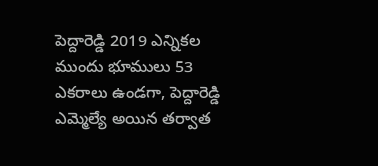పెద్దారెడ్డి 2019 ఎన్నికల ముందు భూములు 53 ఎకరాలు ఉండగా, పెద్దారెడ్డి ఎమ్మెల్యే అయిన తర్వాత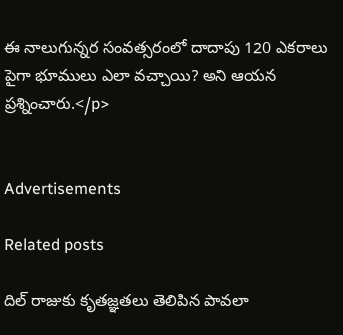ఈ నాలుగున్నర సంవత్సరంలో దాదాపు 120 ఎకరాలు పైగా భూములు ఎలా వచ్చాయి? అని ఆయన ప్రశ్నించారు.</p>


Advertisements

Related posts

దిల్ రాజుకు కృతజ్ఞతలు తెలిపిన పావలా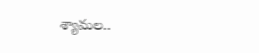శ్యామల..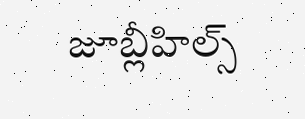జూబ్లీహిల్స్‌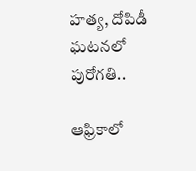హత్య, దోపిడీ ఘటనలో పురోగతి..

ఆఫ్రికాలో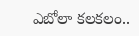ఎబోలా కలకలం..